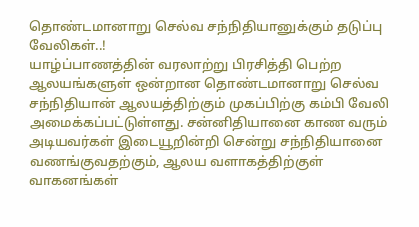தொண்டமானாறு செல்வ சந்நிதியானுக்கும் தடுப்பு வேலிகள்..!
யாழ்ப்பாணத்தின் வரலாற்று பிரசித்தி பெற்ற ஆலயங்களுள் ஒன்றான தொண்டமானாறு செல்வ சந்நிதியான் ஆலயத்திற்கும் முகப்பிற்கு கம்பி வேலி அமைக்கப்பட்டுள்ளது. சன்னிதியானை காண வரும் அடியவர்கள் இடையூறின்றி சென்று சந்நிதியானை வணங்குவதற்கும், ஆலய வளாகத்திற்குள் வாகனங்கள்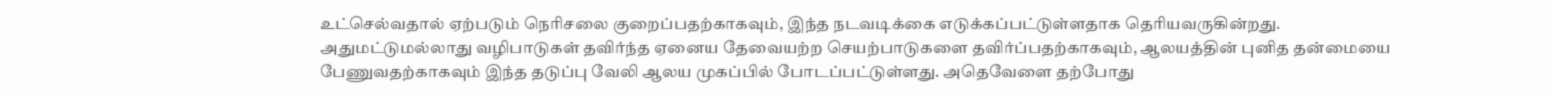உட்செல்வதால் ஏற்படும் நெரிசலை குறைப்பதற்காகவும், இந்த நடவடிக்கை எடுக்கப்பட்டுள்ளதாக தெரியவருகின்றது. அதுமட்டுமல்லாது வழிபாடுகள் தவிர்ந்த ஏனைய தேவையற்ற செயற்பாடுகளை தவிர்ப்பதற்காகவும், ஆலயத்தின் புனித தன்மையை பேணுவதற்காகவும் இந்த தடுப்பு வேலி ஆலய முகப்பில் போடப்பட்டுள்ளது. அதெவேளை தற்போது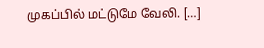முகப்பில் மட்டுமே வேலி. […]